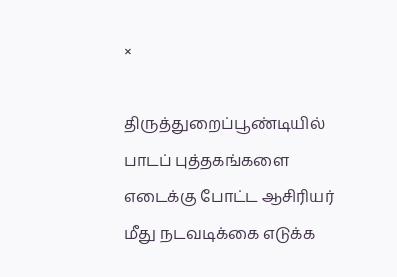×

திருத்துறைப்பூண்டியில் பாடப் புத்தகங்களை எடைக்கு போட்ட ஆசிரியர் மீது நடவடிக்கை எடுக்க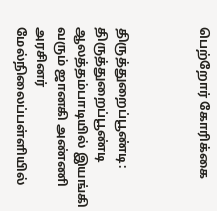பெற்றோர் கோரிக்கை



திருத்துறைப்பூண்டி: திருத்துறைப்பூண்டி ஆலத்தம்பாடியில் இயங்கி வரும் ஜானகி அண்ணி அரசினர் மேல்நிலைப்பள்ளியில்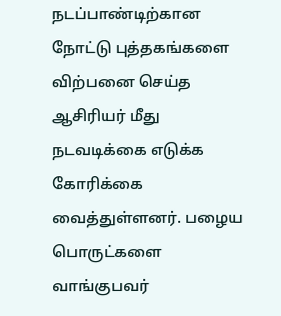நடப்பாண்டிற்கான நோட்டு புத்தகங்களை விற்பனை செய்த ஆசிரியர் மீது நடவடிக்கை எடுக்க கோரிக்கை வைத்துள்ளனர். பழைய பொருட்களை வாங்குபவர்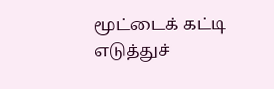மூட்டைக் கட்டி எடுத்துச்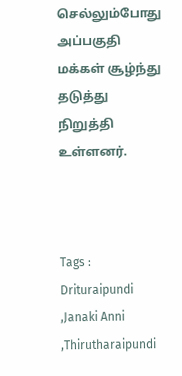செல்லும்போது அப்பகுதி மக்கள் சூழ்ந்து தடுத்து நிறுத்தி உள்ளனர்.



Tags : Drituraipundi ,Janaki Anni ,Thirutharaipundi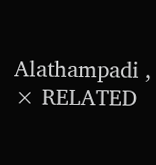Alathampadi ,
× RELATED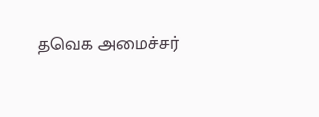தவெக அமைச்சர்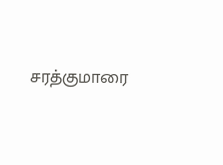சரத்குமாரை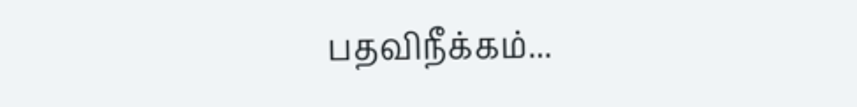பதவிநீக்கம்...